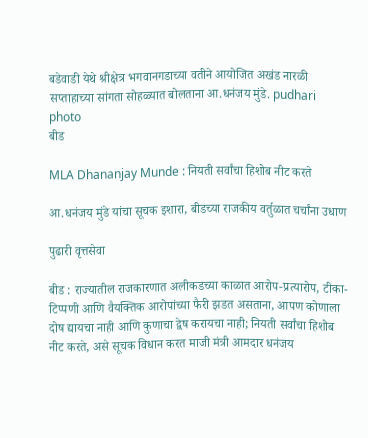बडेवाडी येथे श्रीक्षेत्र भगवानगडाच्या वतीने आयोजित अखंड नारळी सप्ताहाच्या सांगता सोहळ्यात बोलताना आ.धनंजय मुंडे. pudhari photo
बीड

MLA Dhananjay Munde : नियती सर्वांचा हिशोब नीट करते

आ.धनंजय मुंडे यांचा सूचक इशारा, बीडच्या राजकीय वर्तुळात चर्चांना उधाण

पुढारी वृत्तसेवा

बीड : राज्यातील राजकारणात अलीकडच्या काळात आरोप-प्रत्यारोप, टीका-टिप्पणी आणि वैयक्तिक आरोपांच्या फैरी झडत असताना, आपण कोणाला दोष द्यायचा नाही आणि कुणाचा द्वेष करायचा नाही; नियती सर्वांचा हिशोब नीट करते, असे सूचक विधान करत माजी मंत्री आमदार धनंजय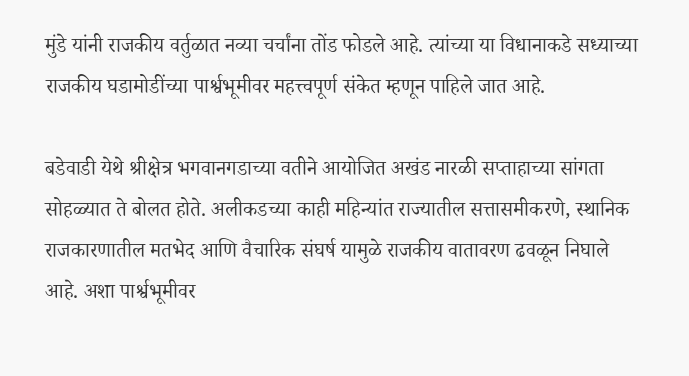मुंडे यांनी राजकीय वर्तुळात नव्या चर्चांना तोंड फोडले आहे. त्यांच्या या विधानाकडे सध्याच्या राजकीय घडामोडींच्या पार्श्वभूमीवर महत्त्वपूर्ण संकेत म्हणून पाहिले जात आहे.

बडेवाडी येथे श्रीक्षेत्र भगवानगडाच्या वतीने आयोजित अखंड नारळी सप्ताहाच्या सांगता सोहळ्यात ते बोलत होते. अलीकडच्या काही महिन्यांत राज्यातील सत्तासमीकरणे, स्थानिक राजकारणातील मतभेद आणि वैचारिक संघर्ष यामुळे राजकीय वातावरण ढवळून निघाले आहे. अशा पार्श्वभूमीवर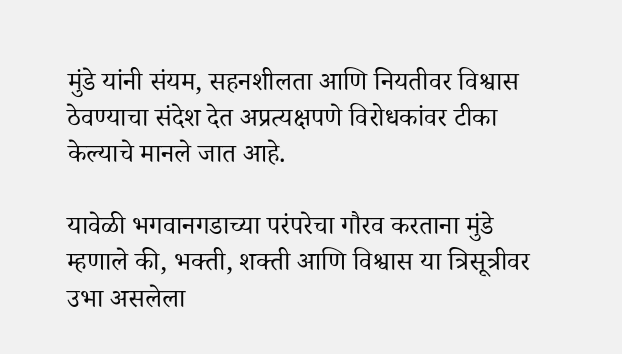मुंडे यांनी संयम, सहनशीलता आणि नियतीवर विश्वास ठेवण्याचा संदेश देत अप्रत्यक्षपणे विरोधकांवर टीका केल्याचे मानले जात आहे.

यावेळी भगवानगडाच्या परंपरेचा गौरव करताना मुंडे म्हणाले की, भक्ती, शक्ती आणि विश्वास या त्रिसूत्रीवर उभा असलेला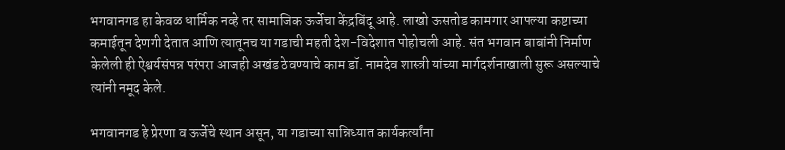भगवानगड हा केवळ धार्मिक नव्हे तर सामाजिक ऊर्जेचा केंद्रबिंदू आहे. लाखो ऊसतोड कामगार आपल्या कष्टाच्या कमाईतून देणगी देतात आणि त्यातूनच या गडाची महती देश-विदेशात पोहोचली आहे. संत भगवान बाबांनी निर्माण केलेली ही ऐश्वर्यसंपन्न परंपरा आजही अखंड ठेवण्याचे काम डॉ. नामदेव शास्त्री यांच्या मार्गदर्शनाखाली सुरू असल्याचे त्यांनी नमूद केले.

भगवानगड हे प्रेरणा व ऊर्जेचे स्थान असून, या गडाच्या सान्निध्यात कार्यकर्त्यांना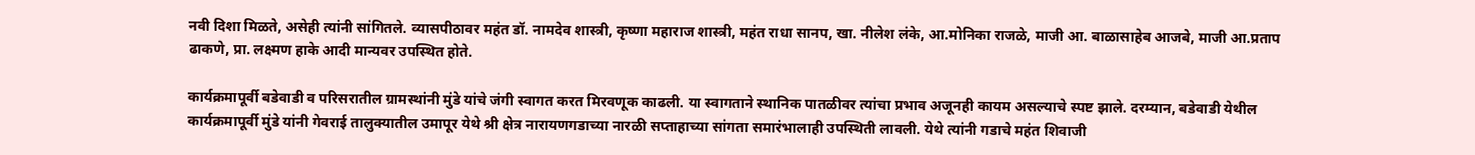नवी दिशा मिळते, असेही त्यांनी सांगितले. व्यासपीठावर महंत डॉ. नामदेव शास्त्री, कृष्णा महाराज शास्त्री, महंत राधा सानप, खा. नीलेश लंके, आ.मोनिका राजळे, माजी आ. बाळासाहेब आजबे, माजी आ.प्रताप ढाकणे, प्रा. लक्ष्मण हाके आदी मान्यवर उपस्थित होते.

कार्यक्रमापूर्वी बडेवाडी व परिसरातील ग्रामस्थांनी मुंडे यांचे जंगी स्वागत करत मिरवणूक काढली. या स्वागताने स्थानिक पातळीवर त्यांचा प्रभाव अजूनही कायम असल्याचे स्पष्ट झाले. दरम्यान, बडेवाडी येथील कार्यक्रमापूर्वी मुंडे यांनी गेवराई तालुक्यातील उमापूर येथे श्री क्षेत्र नारायणगडाच्या नारळी सप्ताहाच्या सांगता समारंभालाही उपस्थिती लावली. येथे त्यांनी गडाचे महंत शिवाजी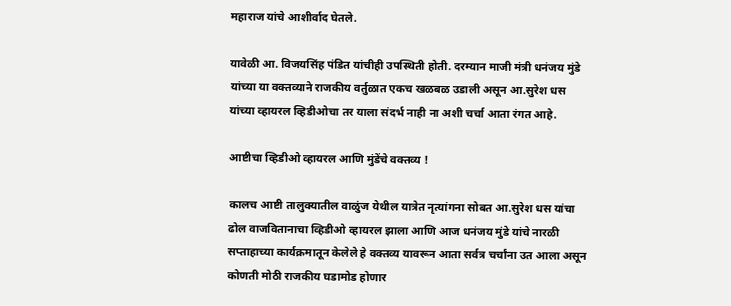महाराज यांचे आशीर्वाद घेतले.

यावेळी आ. विजयसिंह पंडित यांचीही उपस्थिती होती. दरम्यान माजी मंत्री धनंजय मुंडे यांच्या या वक्तव्याने राजकीय वर्तुळात एकच खळबळ उडाली असून आ.सुरेश धस यांच्या व्हायरल व्हिडीओचा तर याला संदर्भ नाही ना अशी चर्चा आता रंगत आहे.

आष्टीचा व्हिडीओ व्हायरल आणि मुंडेंचे वक्तव्य !

कालच आष्टी तालुक्यातील वाळुंज येथील यात्रेत नृत्यांगना सोबत आ.सुरेश धस यांचा ढोल वाजवितानाचा व्हिडीओ व्हायरल झाला आणि आज धनंजय मुंडे यांचे नारळी सप्ताहाच्या कार्यक्रमातून केलेले हे वक्तव्य यावरून आता सर्वत्र चर्चांना उत आला असून कोणती मोठी राजकीय घडामोड होणार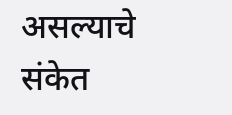असल्याचे संकेत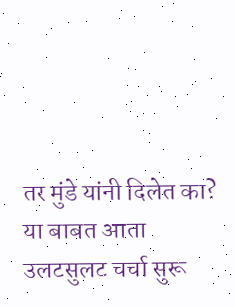तर मुंडे यांनी दिलेत का? या बाबत आता उलटसुलट चर्चा सुरू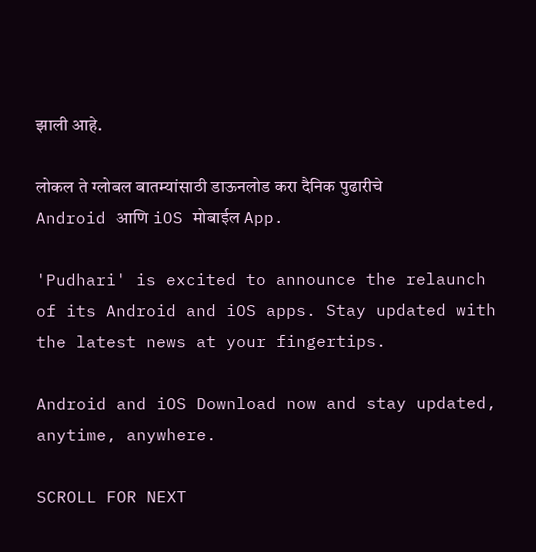झाली आहे.

लोकल ते ग्लोबल बातम्यांसाठी डाऊनलोड करा दैनिक पुढारीचे Android आणि iOS मोबाईल App.

'Pudhari' is excited to announce the relaunch of its Android and iOS apps. Stay updated with the latest news at your fingertips.

Android and iOS Download now and stay updated, anytime, anywhere.

SCROLL FOR NEXT